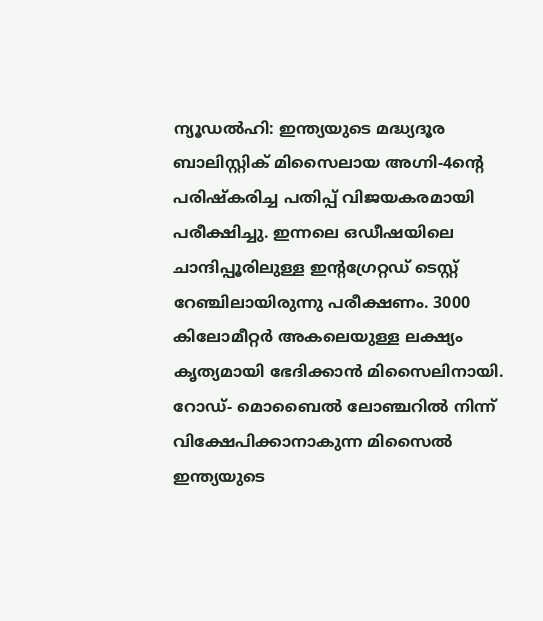ന്യൂഡൽഹി: ഇന്ത്യയുടെ മദ്ധ്യദൂര ബാലിസ്റ്റിക് മിസൈലായ അഗ്നി-4ന്റെ പരിഷ്കരിച്ച പതിപ്പ് വിജയകരമായി പരീക്ഷിച്ചു. ഇന്നലെ ഒഡീഷയിലെ ചാന്ദിപ്പൂരിലുള്ള ഇന്റഗ്രേറ്റഡ് ടെസ്റ്റ് റേഞ്ചിലായിരുന്നു പരീക്ഷണം. 3000 കിലോമീറ്റർ അകലെയുള്ള ലക്ഷ്യം കൃത്യമായി ഭേദിക്കാൻ മിസൈലിനായി.
റോഡ്- മൊബൈൽ ലോഞ്ചറിൽ നിന്ന് വിക്ഷേപിക്കാനാകുന്ന മിസൈൽ ഇന്ത്യയുടെ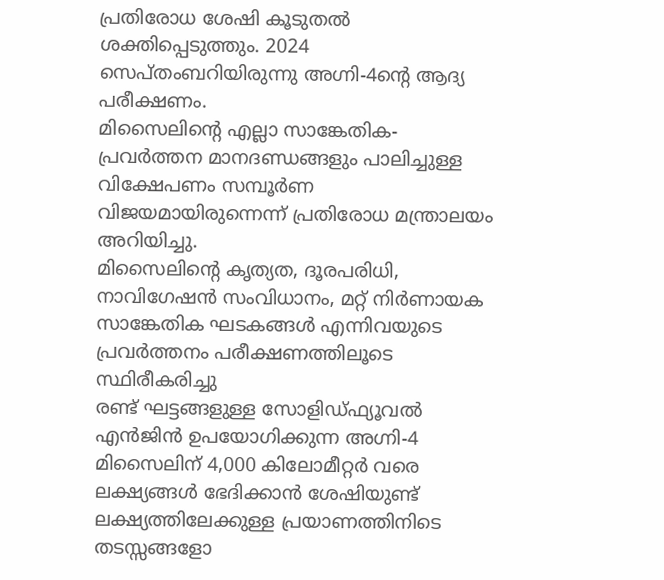പ്രതിരോധ ശേഷി കൂടുതൽ ശക്തിപ്പെടുത്തും. 2024 സെപ്തംബറിയിരുന്നു അഗ്നി-4ന്റെ ആദ്യ പരീക്ഷണം.
മിസൈലിന്റെ എല്ലാ സാങ്കേതിക-പ്രവർത്തന മാനദണ്ഡങ്ങളും പാലിച്ചുള്ള വിക്ഷേപണം സമ്പൂർണ വിജയമായിരുന്നെന്ന് പ്രതിരോധ മന്ത്രാലയം അറിയിച്ചു.
മിസൈലിന്റെ കൃത്യത, ദൂരപരിധി, നാവിഗേഷൻ സംവിധാനം, മറ്റ് നിർണായക സാങ്കേതിക ഘടകങ്ങൾ എന്നിവയുടെ പ്രവർത്തനം പരീക്ഷണത്തിലൂടെ സ്ഥിരീകരിച്ചു
രണ്ട് ഘട്ടങ്ങളുള്ള സോളിഡ്ഫ്യൂവൽ എൻജിൻ ഉപയോഗിക്കുന്ന അഗ്നി-4 മിസൈലിന് 4,000 കിലോമീറ്റർ വരെ ലക്ഷ്യങ്ങൾ ഭേദിക്കാൻ ശേഷിയുണ്ട്
ലക്ഷ്യത്തിലേക്കുള്ള പ്രയാണത്തിനിടെ തടസ്സങ്ങളോ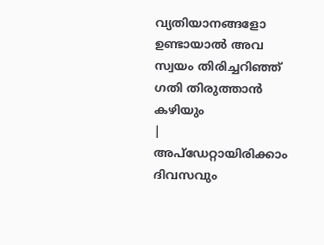വ്യതിയാനങ്ങളോ ഉണ്ടായാൽ അവ സ്വയം തിരിച്ചറിഞ്ഞ് ഗതി തിരുത്താൻ കഴിയും
|
അപ്ഡേറ്റായിരിക്കാം ദിവസവും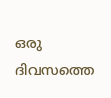ഒരു ദിവസത്തെ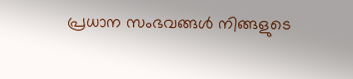പ്രധാന സംഭവങ്ങൾ നിങ്ങളുടെ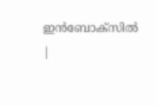ഇൻബോക്സിൽ |